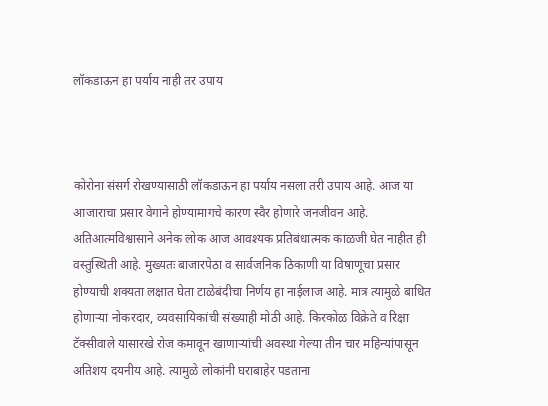लॉकडाऊन हा पर्याय नाही तर उपाय



कोरोना संसर्ग रोखण्यासाठी लॉकडाऊन हा पर्याय नसला तरी उपाय आहे. आज या आजाराचा प्रसार वेगाने होण्यामागचे कारण स्वैर होणारे जनजीवन आहे. अतिआत्मविश्वासाने अनेक लोक आज आवश्यक प्रतिबंधात्मक काळजी घेत नाहीत ही वस्तुस्थिती आहे. मुख्यतः बाजारपेठा व सार्वजनिक ठिकाणी या विषाणूचा प्रसार होण्याची शक्यता लक्षात घेता टाळेबंदीचा निर्णय हा नाईलाज आहे. मात्र त्यामुळे बाधित होणाऱ्या नोकरदार, व्यवसायिकांची संख्याही मोठी आहे. किरकोळ विक्रेते व रिक्षा टॅक्सीवाले यासारखे रोज कमावून खाणाऱ्यांची अवस्था गेल्या तीन चार महिन्यांपासून अतिशय दयनीय आहे. त्यामुळे लोकांनी घराबाहेर पडताना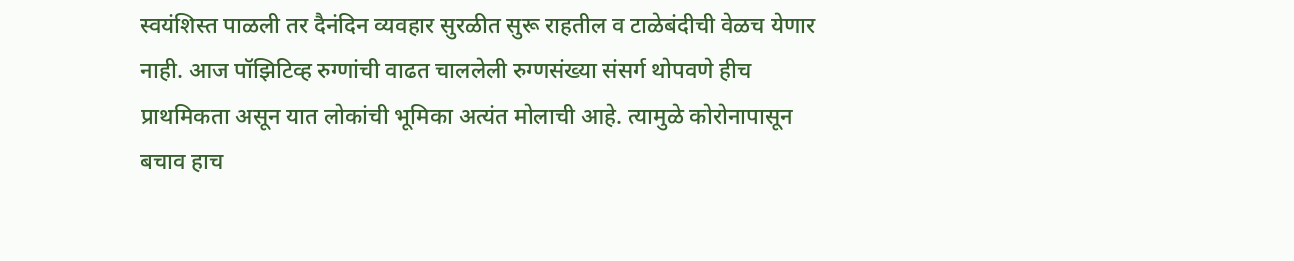स्वयंशिस्त पाळली तर दैनंदिन व्यवहार सुरळीत सुरू राहतील व टाळेबंदीची वेळच येणार नाही. आज पॉझिटिव्ह रुग्णांची वाढत चाललेली रुग्णसंख्या संसर्ग थोपवणे हीच प्राथमिकता असून यात लोकांची भूमिका अत्यंत मोलाची आहे. त्यामुळे कोरोनापासून बचाव हाच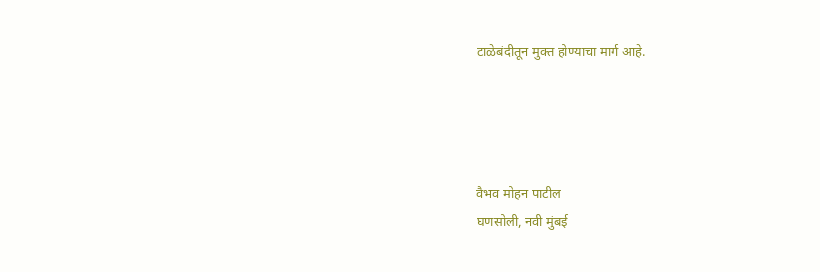टाळेबंदीतून मुक्त होण्याचा मार्ग आहे.




वैभव मोहन पाटील
घणसोली, नवी मुंबई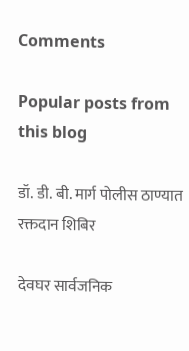Comments

Popular posts from this blog

डॉ. डी. बी. मार्ग पोलीस ठाण्यात रक्तदान शिबिर

देवघर सार्वजनिक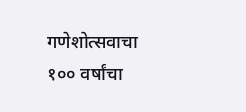गणेशोत्सवाचा १०० वर्षांचा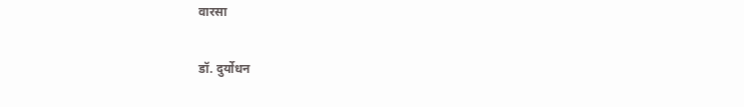वारसा

डॉ. दुर्योधन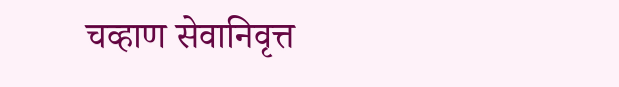चव्हाण सेवानिवृत्त